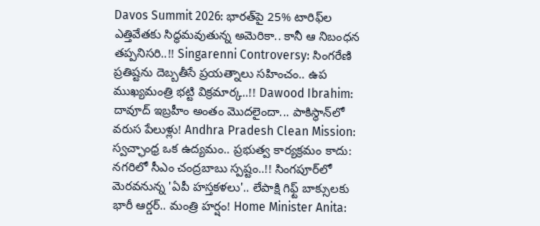Davos Summit 2026: భారత్‌పై 25% టారిఫ్‌ల ఎత్తివేతకు సిద్ధమవుతున్న అమెరికా.. కానీ ఆ నిబంధన తప్పనిసరి..!! Singarenni Controversy: సింగరేణి ప్రతిష్టను దెబ్బతీసే ప్రయత్నాలు సహించం.. ఉప ముఖ్యమంత్రి భట్టి విక్రమార్క..!! Dawood Ibrahim: దావూద్ ఇబ్రహీం అంతం మొదలైందా... పాకిస్థాన్‌లో వరుస పేలుళ్లు! Andhra Pradesh Clean Mission: స్వచ్ఛాంధ్ర ఒక ఉద్యమం.. ప్రభుత్వ కార్యక్రమం కాదు: నగరిలో సీఎం చంద్రబాబు స్పష్టం..!! సింగపూర్‌లో మెరవనున్న 'ఏపీ హస్తకళలు'.. లేపాక్షి గిఫ్ట్ బాక్సులకు భారీ ఆర్డర్.. మంత్రి హర్షం! Home Minister Anita: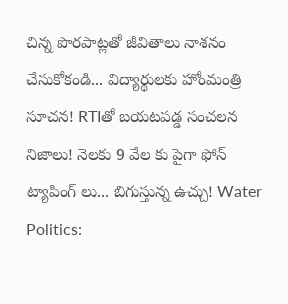చిన్న పొరపాట్లతో జీవితాలు నాశనం చేసుకోకండి... విద్యార్థులకు హోంమంత్రి సూచన! RTIతో బయటపడ్డ సంచలన నిజాలు! నెలకు 9 వేల కు పైగా ఫోన్ ట్యాపింగ్ లు... బిగుస్తున్న ఉచ్చు! Water Politics: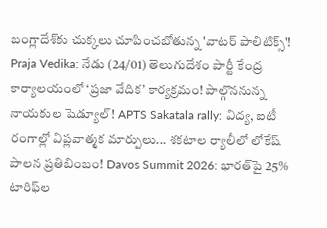బంగ్లాదేశ్‌కు చుక్కలు చూపించబోతున్న 'వాటర్ పాలిటిక్స్'! Praja Vedika: నేడు (24/01) తెలుగుదేశం పార్టీ కేంద్ర కార్యాలయంలో ‘ప్రజా వేదిక’ కార్యక్రమం! పాల్గొననున్న నాయకుల షెడ్యూల్! APTS Sakatala rally: విద్య, ఐటీ రంగాల్లో విప్లవాత్మక మార్పులు... శకటాల ర్యాలీలో లోకేష్ పాలన ప్రతిబింబం! Davos Summit 2026: భారత్‌పై 25% టారిఫ్‌ల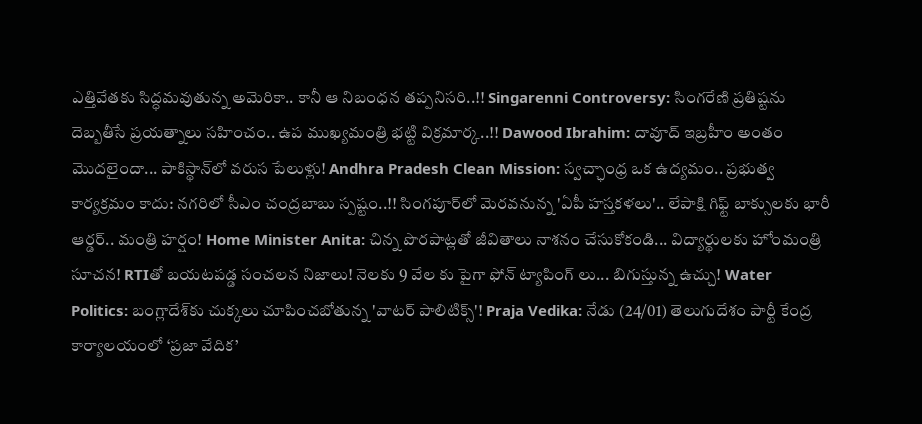ఎత్తివేతకు సిద్ధమవుతున్న అమెరికా.. కానీ ఆ నిబంధన తప్పనిసరి..!! Singarenni Controversy: సింగరేణి ప్రతిష్టను దెబ్బతీసే ప్రయత్నాలు సహించం.. ఉప ముఖ్యమంత్రి భట్టి విక్రమార్క..!! Dawood Ibrahim: దావూద్ ఇబ్రహీం అంతం మొదలైందా... పాకిస్థాన్‌లో వరుస పేలుళ్లు! Andhra Pradesh Clean Mission: స్వచ్ఛాంధ్ర ఒక ఉద్యమం.. ప్రభుత్వ కార్యక్రమం కాదు: నగరిలో సీఎం చంద్రబాబు స్పష్టం..!! సింగపూర్‌లో మెరవనున్న 'ఏపీ హస్తకళలు'.. లేపాక్షి గిఫ్ట్ బాక్సులకు భారీ ఆర్డర్.. మంత్రి హర్షం! Home Minister Anita: చిన్న పొరపాట్లతో జీవితాలు నాశనం చేసుకోకండి... విద్యార్థులకు హోంమంత్రి సూచన! RTIతో బయటపడ్డ సంచలన నిజాలు! నెలకు 9 వేల కు పైగా ఫోన్ ట్యాపింగ్ లు... బిగుస్తున్న ఉచ్చు! Water Politics: బంగ్లాదేశ్‌కు చుక్కలు చూపించబోతున్న 'వాటర్ పాలిటిక్స్'! Praja Vedika: నేడు (24/01) తెలుగుదేశం పార్టీ కేంద్ర కార్యాలయంలో ‘ప్రజా వేదిక’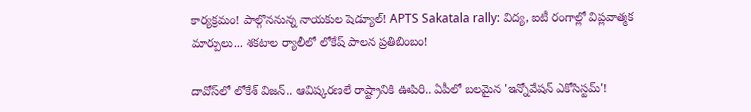కార్యక్రమం! పాల్గొననున్న నాయకుల షెడ్యూల్! APTS Sakatala rally: విద్య, ఐటీ రంగాల్లో విప్లవాత్మక మార్పులు... శకటాల ర్యాలీలో లోకేష్ పాలన ప్రతిబింబం!

దావోస్‌లో లోకేశ్ విజన్.. ఆవిష్కరణలే రాష్ట్రానికి ఊపిరి.. ఏపీలో బలమైన 'ఇన్నోవేషన్ ఎకోసిస్టమ్'!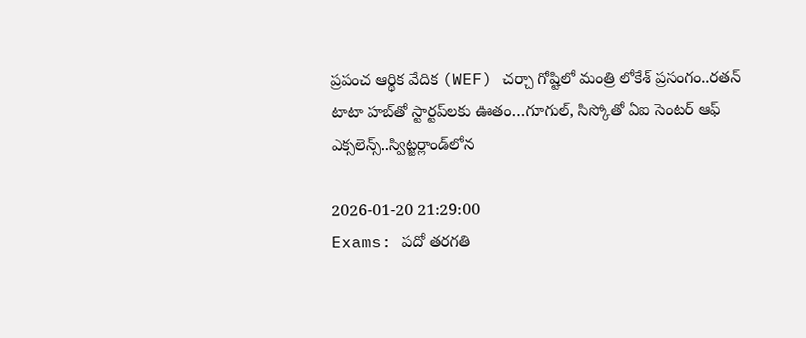ప్రపంచ ఆర్థిక వేదిక (WEF) చర్చా గోష్టిలో మంత్రి లోకేశ్ ప్రసంగం..రతన్ టాటా హబ్‌తో స్టార్టప్‌లకు ఊతం…గూగుల్, సిస్కోతో ఏఐ సెంటర్ ఆఫ్ ఎక్సలెన్స్..స్విట్జర్లాండ్‌లోన

2026-01-20 21:29:00
Exams: పదో తరగతి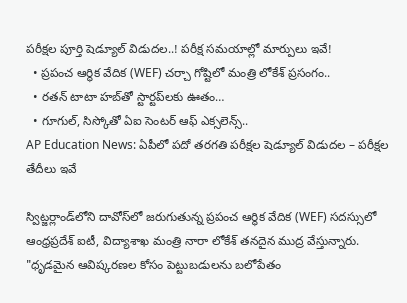పరీక్షల పూర్తి షెడ్యూల్ విడుదల..! పరీక్ష సమయాల్లో మార్పులు ఇవే!
  • ప్రపంచ ఆర్థిక వేదిక (WEF) చర్చా గోష్టిలో మంత్రి లోకేశ్ ప్రసంగం..
  • రతన్ టాటా హబ్‌తో స్టార్టప్‌లకు ఊతం…
  • గూగుల్, సిస్కోతో ఏఐ సెంటర్ ఆఫ్ ఎక్సలెన్స్..
AP Education News: ఏపీలో పదో తరగతి పరీక్షల షెడ్యూల్ విడుదల – పరీక్షల తేదీలు ఇవే

స్విట్జర్లాండ్‌లోని దావోస్‌లో జరుగుతున్న ప్రపంచ ఆర్థిక వేదిక (WEF) సదస్సులో ఆంధ్రప్రదేశ్ ఐటీ, విద్యాశాఖ మంత్రి నారా లోకేశ్ తనదైన ముద్ర వేస్తున్నారు. "ధృడమైన ఆవిష్కరణల కోసం పెట్టుబడులను బలోపేతం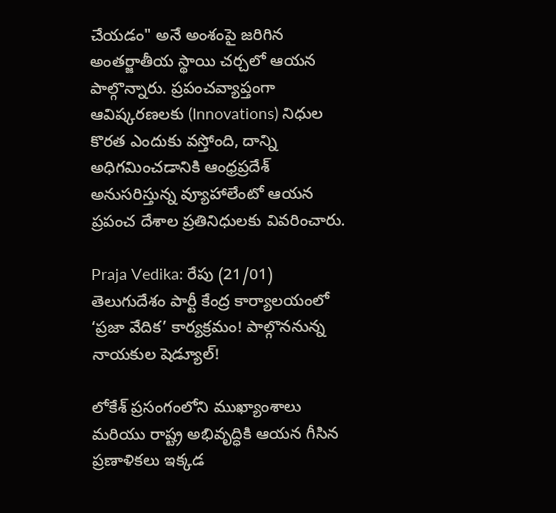చేయడం" అనే అంశంపై జరిగిన అంతర్జాతీయ స్థాయి చర్చలో ఆయన పాల్గొన్నారు. ప్రపంచవ్యాప్తంగా ఆవిష్కరణలకు (Innovations) నిధుల కొరత ఎందుకు వస్తోంది, దాన్ని అధిగమించడానికి ఆంధ్రప్రదేశ్ అనుసరిస్తున్న వ్యూహాలేంటో ఆయన ప్రపంచ దేశాల ప్రతినిధులకు వివరించారు.

Praja Vedika: రేపు (21/01) తెలుగుదేశం పార్టీ కేంద్ర కార్యాలయంలో ‘ప్రజా వేదిక’ కార్యక్రమం! పాల్గొననున్న నాయకుల షెడ్యూల్!

లోకేశ్ ప్రసంగంలోని ముఖ్యాంశాలు మరియు రాష్ట్ర అభివృద్ధికి ఆయన గీసిన ప్రణాళికలు ఇక్కడ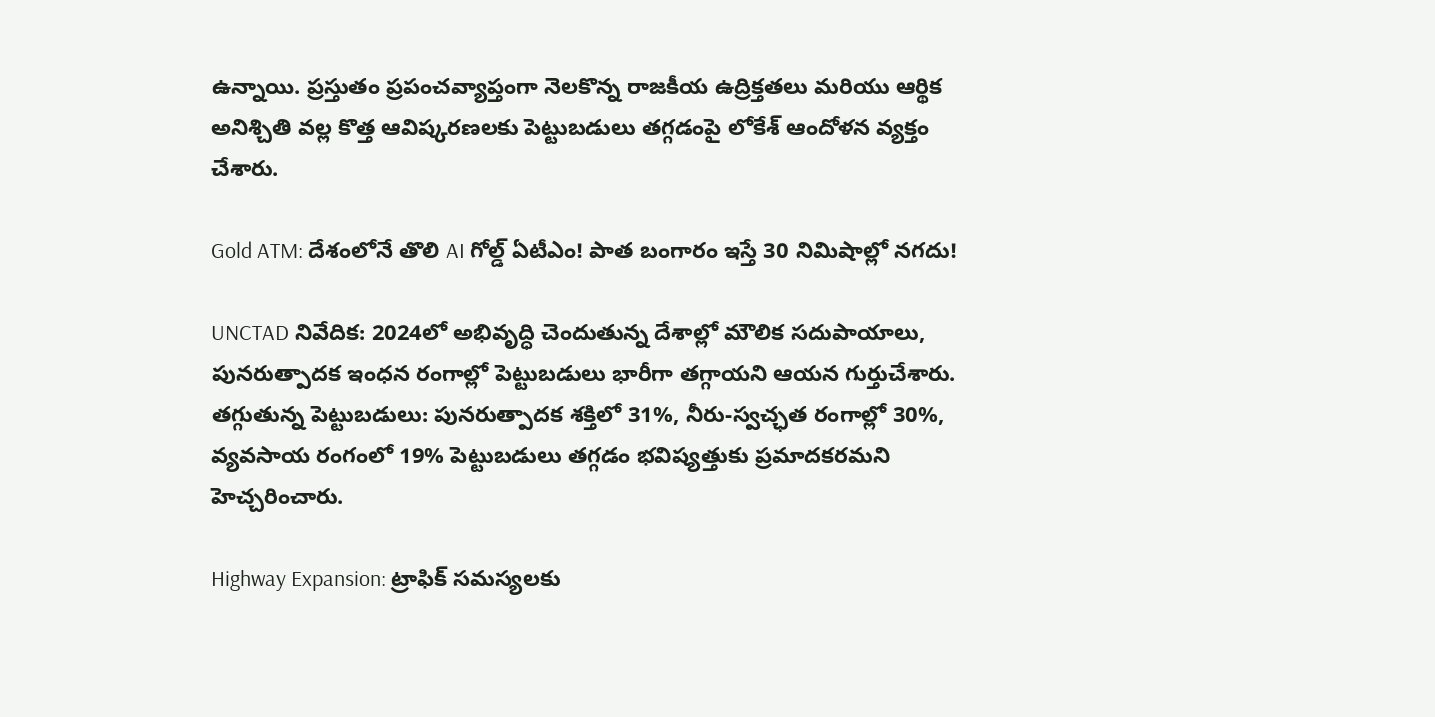ఉన్నాయి. ప్రస్తుతం ప్రపంచవ్యాప్తంగా నెలకొన్న రాజకీయ ఉద్రిక్తతలు మరియు ఆర్థిక అనిశ్చితి వల్ల కొత్త ఆవిష్కరణలకు పెట్టుబడులు తగ్గడంపై లోకేశ్ ఆందోళన వ్యక్తం చేశారు.

Gold ATM: దేశంలోనే తొలి AI గోల్డ్ ఏటీఎం! పాత బంగారం ఇస్తే 30 నిమిషాల్లో నగదు!

UNCTAD నివేదిక: 2024లో అభివృద్ధి చెందుతున్న దేశాల్లో మౌలిక సదుపాయాలు, పునరుత్పాదక ఇంధన రంగాల్లో పెట్టుబడులు భారీగా తగ్గాయని ఆయన గుర్తుచేశారు.
తగ్గుతున్న పెట్టుబడులు: పునరుత్పాదక శక్తిలో 31%, నీరు-స్వచ్ఛత రంగాల్లో 30%, వ్యవసాయ రంగంలో 19% పెట్టుబడులు తగ్గడం భవిష్యత్తుకు ప్రమాదకరమని హెచ్చరించారు.

Highway Expansion: ట్రాఫిక్ సమస్యలకు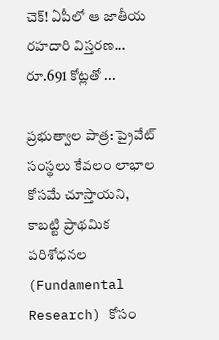చెక్! ఏపీలో ఆ జాతీయ రహదారి విస్తరణ... రూ.691 కోట్లతో ...

ప్రభుత్వాల పాత్ర: ప్రైవేట్ సంస్థలు కేవలం లాభాల కోసమే చూస్తాయని, కాబట్టి ప్రాథమిక పరిశోధనల (Fundamental Research) కోసం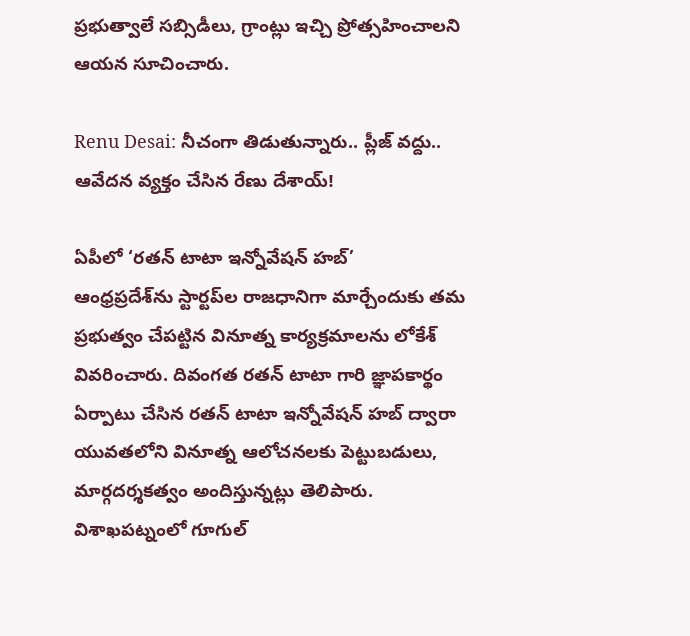ప్రభుత్వాలే సబ్సిడీలు, గ్రాంట్లు ఇచ్చి ప్రోత్సహించాలని ఆయన సూచించారు.

Renu Desai: నీచంగా తిడుతున్నారు.. ప్లీజ్ వద్దు.. ఆవేదన వ్యక్తం చేసిన రేణు దేశాయ్!

ఏపీలో ‘రతన్ టాటా ఇన్నోవేషన్ హబ్’
ఆంధ్రప్రదేశ్‌ను స్టార్టప్‌ల రాజధానిగా మార్చేందుకు తమ ప్రభుత్వం చేపట్టిన వినూత్న కార్యక్రమాలను లోకేశ్ వివరించారు. దివంగత రతన్ టాటా గారి జ్ఞాపకార్థం ఏర్పాటు చేసిన రతన్ టాటా ఇన్నోవేషన్ హబ్ ద్వారా యువతలోని వినూత్న ఆలోచనలకు పెట్టుబడులు, మార్గదర్శకత్వం అందిస్తున్నట్లు తెలిపారు. విశాఖపట్నంలో గూగుల్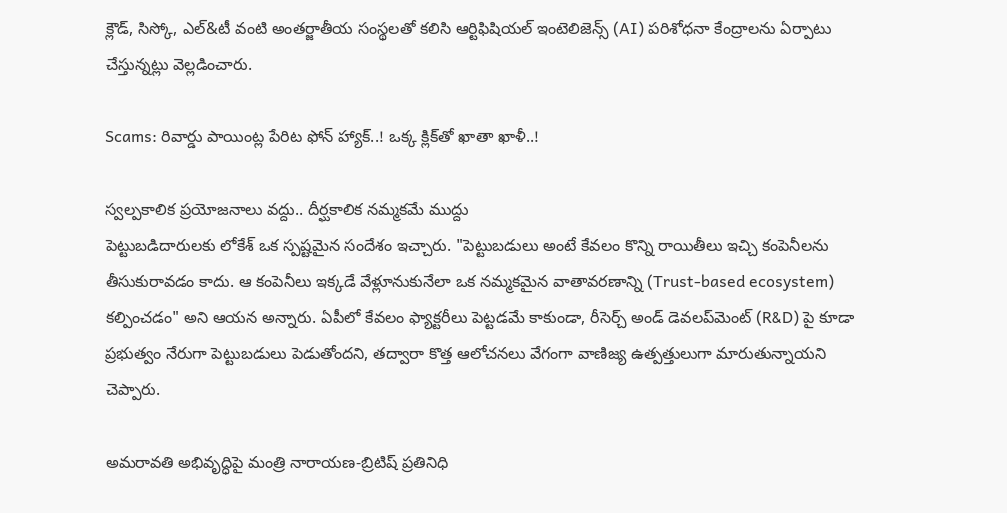క్లౌడ్, సిస్కో, ఎల్&టీ వంటి అంతర్జాతీయ సంస్థలతో కలిసి ఆర్టిఫిషియల్ ఇంటెలిజెన్స్ (AI) పరిశోధనా కేంద్రాలను ఏర్పాటు చేస్తున్నట్లు వెల్లడించారు.

Scams: రివార్డు పాయింట్ల పేరిట ఫోన్ హ్యాక్..! ఒక్క క్లిక్‌తో ఖాతా ఖాళీ..!

స్వల్పకాలిక ప్రయోజనాలు వద్దు.. దీర్ఘకాలిక నమ్మకమే ముద్దు
పెట్టుబడిదారులకు లోకేశ్ ఒక స్పష్టమైన సందేశం ఇచ్చారు. "పెట్టుబడులు అంటే కేవలం కొన్ని రాయితీలు ఇచ్చి కంపెనీలను తీసుకురావడం కాదు. ఆ కంపెనీలు ఇక్కడే వేళ్లూనుకునేలా ఒక నమ్మకమైన వాతావరణాన్ని (Trust-based ecosystem) కల్పించడం" అని ఆయన అన్నారు. ఏపీలో కేవలం ఫ్యాక్టరీలు పెట్టడమే కాకుండా, రీసెర్చ్ అండ్ డెవలప్‌మెంట్ (R&D) పై కూడా ప్రభుత్వం నేరుగా పెట్టుబడులు పెడుతోందని, తద్వారా కొత్త ఆలోచనలు వేగంగా వాణిజ్య ఉత్పత్తులుగా మారుతున్నాయని చెప్పారు.

అమరావతి అభివృద్ధిపై మంత్రి నారాయణ-బ్రిటిష్ ప్రతినిధి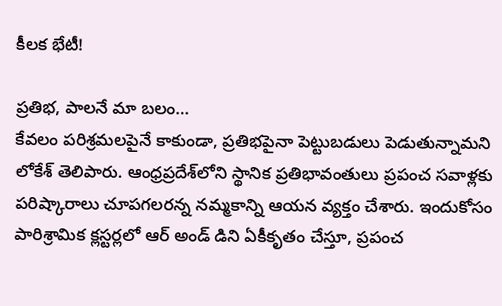కీలక భేటీ!

ప్రతిభ, పాలనే మా బలం…
కేవలం పరిశ్రమలపైనే కాకుండా, ప్రతిభపైనా పెట్టుబడులు పెడుతున్నామని లోకేశ్ తెలిపారు. ఆంధ్రప్రదేశ్‌లోని స్థానిక ప్రతిభావంతులు ప్రపంచ సవాళ్లకు పరిష్కారాలు చూపగలరన్న నమ్మకాన్ని ఆయన వ్యక్తం చేశారు. ఇందుకోసం పారిశ్రామిక క్లస్టర్లలో ఆర్ అండ్ డిని ఏకీకృతం చేస్తూ, ప్రపంచ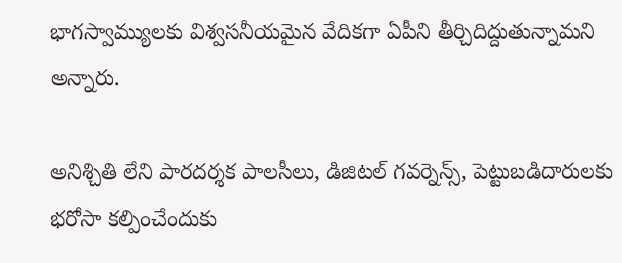భాగస్వామ్యులకు విశ్వసనీయమైన వేదికగా ఏపీని తీర్చిదిద్దుతున్నామని అన్నారు.

అనిశ్చితి లేని పారదర్శక పాలసీలు, డిజిటల్ గవర్నెన్స్, పెట్టుబడిదారులకు భరోసా కల్పించేందుకు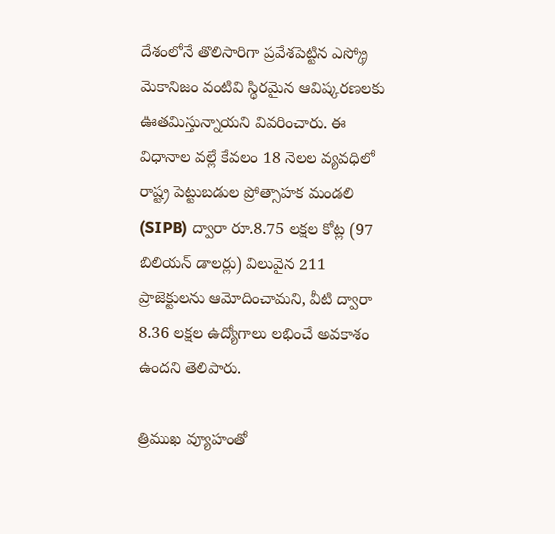దేశంలోనే తొలిసారిగా ప్రవేశపెట్టిన ఎస్క్రో మెకానిజం వంటివి స్థిరమైన ఆవిష్కరణలకు ఊతమిస్తున్నాయని వివరించారు. ఈ విధానాల వల్లే కేవలం 18 నెలల వ్యవధిలో రాష్ట్ర పెట్టుబడుల ప్రోత్సాహక మండలి (SIPB) ద్వారా రూ.8.75 లక్షల కోట్ల (97 బిలియన్ డాలర్లు) విలువైన 211 ప్రాజెక్టులను ఆమోదించామని, వీటి ద్వారా 8.36 లక్షల ఉద్యోగాలు లభించే అవకాశం ఉందని తెలిపారు.

త్రిముఖ వ్యూహంతో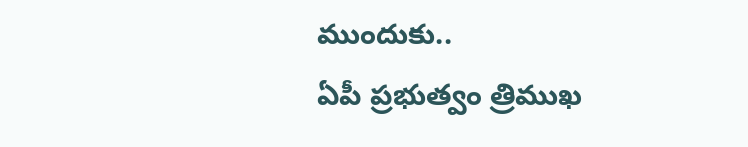ముందుకు..
ఏపీ ప్రభుత్వం త్రిముఖ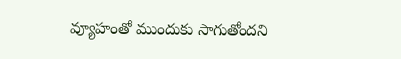వ్యూహంతో ముందుకు సాగుతోందని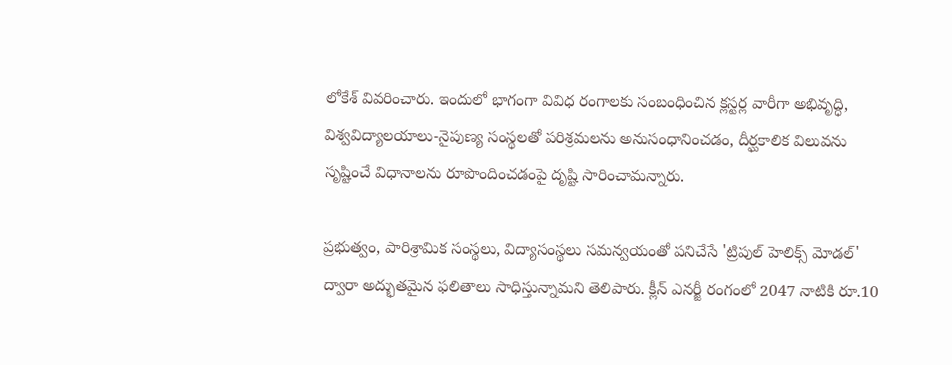లోకేశ్ వివరించారు. ఇందులో భాగంగా వివిధ రంగాలకు సంబంధించిన క్లస్టర్ల వారీగా అభివృద్ధి, విశ్వవిద్యాలయాలు-నైపుణ్య సంస్థలతో పరిశ్రమలను అనుసంధానించడం, దీర్ఘకాలిక విలువను సృష్టించే విధానాలను రూపొందించడంపై దృష్టి సారించామన్నారు.

ప్రభుత్వం, పారిశ్రామిక సంస్థలు, విద్యాసంస్థలు సమన్వయంతో పనిచేసే 'ట్రిపుల్ హెలిక్స్ మోడల్' ద్వారా అద్భుతమైన ఫలితాలు సాధిస్తున్నామని తెలిపారు. క్లీన్ ఎనర్జీ రంగంలో 2047 నాటికి రూ.10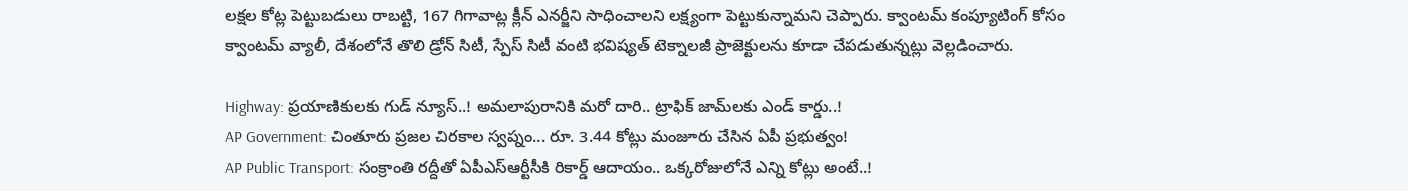లక్షల కోట్ల పెట్టుబడులు రాబట్టి, 167 గిగావాట్ల క్లీన్ ఎనర్జీని సాధించాలని లక్ష్యంగా పెట్టుకున్నామని చెప్పారు. క్వాంటమ్ కంప్యూటింగ్ కోసం క్వాంటమ్ వ్యాలీ, దేశంలోనే తొలి డ్రోన్ సిటీ, స్పేస్ సిటీ వంటి భవిష్యత్ టెక్నాలజీ ప్రాజెక్టులను కూడా చేపడుతున్నట్లు వెల్లడించారు.

Highway: ప్రయాణికులకు గుడ్ న్యూస్..! అమలాపురానికి మరో దారి.. ట్రాఫిక్ జామ్‌లకు ఎండ్ కార్డు..!
AP Government: చింతూరు ప్రజల చిరకాల స్వప్నం... రూ. 3.44 కోట్లు మంజూరు చేసిన ఏపీ ప్రభుత్వం!
AP Public Transport: సంక్రాంతి రద్దీతో ఏపీఎస్‌ఆర్టీసీకి రికార్డ్ ఆదాయం.. ఒక్కరోజులోనే ఎన్ని కోట్లు అంటే..!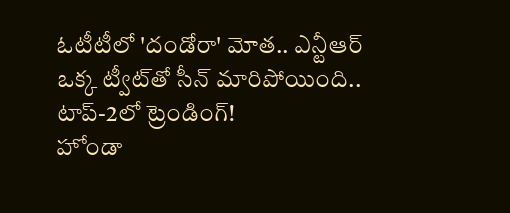ఓటీటీలో 'దండోరా' మోత.. ఎన్టీఆర్ ఒక్క ట్వీట్‌తో సీన్ మారిపోయింది.. టాప్-2లో ట్రెండింగ్!
హోండా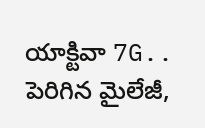యాక్టివా 7G.. పెరిగిన మైలేజీ,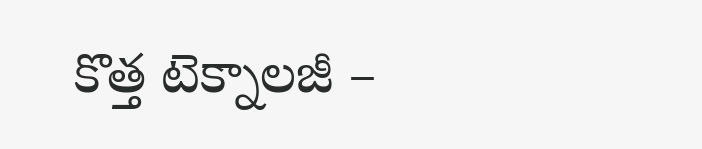కొత్త టెక్నాలజీ –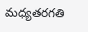మధ్యతరగతి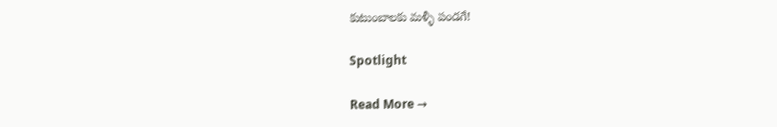కుటుంబాలకు మళ్ళీ పండగే!

Spotlight

Read More →